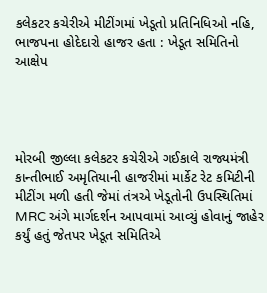કલેકટર કચેરીએ મીટીંગમાં ખેડૂતો પ્રતિનિધિઓ નહિ, ભાજપના હોદેદારો હાજર હતા : ખેડૂત સમિતિનો આક્ષેપ




મોરબી જીલ્લા કલેકટર કચેરીએ ગઈકાલે રાજ્યમંત્રી કાન્તીભાઈ અમૃતિયાની હાજરીમાં માર્કેટ રેટ કમિટીની મીટીંગ મળી હતી જેમાં તંત્રએ ખેડૂતોની ઉપસ્થિતિમાં MRC અંગે માર્ગદર્શન આપવામાં આવ્યું હોવાનું જાહેર કર્યું હતું જેતપર ખેડૂત સમિતિએ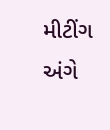મીટીંગ અંગે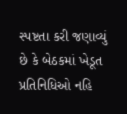સ્પષ્ટતા કરી જણાવ્યું છે કે બેઠકમાં ખેડૂત પ્રતિનિધિઓ નહિ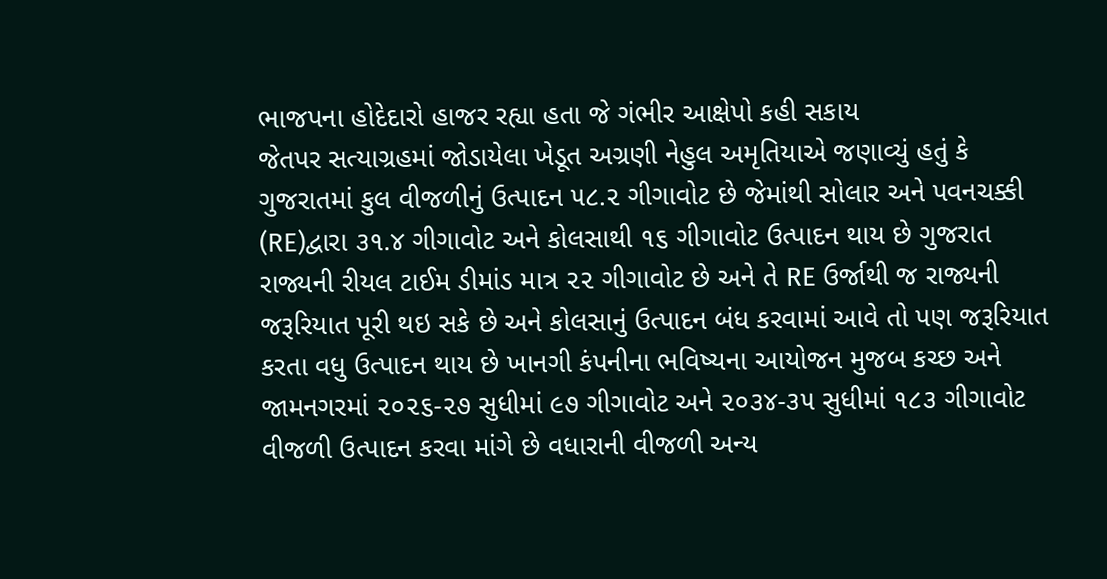ભાજપના હોદેદારો હાજર રહ્યા હતા જે ગંભીર આક્ષેપો કહી સકાય
જેતપર સત્યાગ્રહમાં જોડાયેલા ખેડૂત અગ્રણી નેહુલ અમૃતિયાએ જણાવ્યું હતું કે ગુજરાતમાં કુલ વીજળીનું ઉત્પાદન ૫૮.૨ ગીગાવોટ છે જેમાંથી સોલાર અને પવનચક્કી (RE)દ્વારા ૩૧.૪ ગીગાવોટ અને કોલસાથી ૧૬ ગીગાવોટ ઉત્પાદન થાય છે ગુજરાત રાજ્યની રીયલ ટાઈમ ડીમાંડ માત્ર ૨૨ ગીગાવોટ છે અને તે RE ઉર્જાથી જ રાજ્યની જરૂરિયાત પૂરી થઇ સકે છે અને કોલસાનું ઉત્પાદન બંધ કરવામાં આવે તો પણ જરૂરિયાત કરતા વધુ ઉત્પાદન થાય છે ખાનગી કંપનીના ભવિષ્યના આયોજન મુજબ કચ્છ અને જામનગરમાં ૨૦૨૬-૨૭ સુધીમાં ૯૭ ગીગાવોટ અને ૨૦૩૪-૩૫ સુધીમાં ૧૮૩ ગીગાવોટ વીજળી ઉત્પાદન કરવા માંગે છે વધારાની વીજળી અન્ય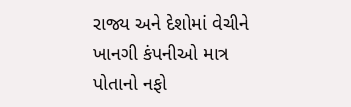રાજ્ય અને દેશોમાં વેચીને ખાનગી કંપનીઓ માત્ર પોતાનો નફો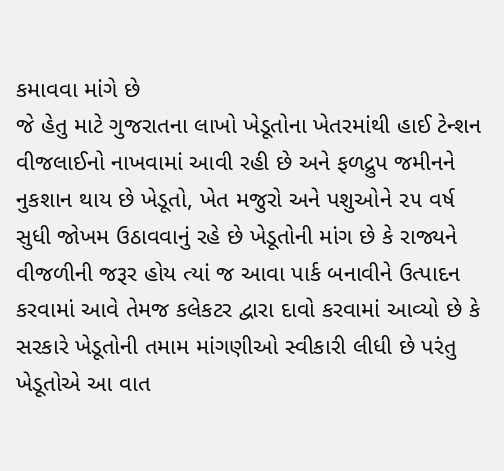કમાવવા માંગે છે
જે હેતુ માટે ગુજરાતના લાખો ખેડૂતોના ખેતરમાંથી હાઈ ટેન્શન વીજલાઈનો નાખવામાં આવી રહી છે અને ફળદ્રુપ જમીનને નુકશાન થાય છે ખેડૂતો, ખેત મજુરો અને પશુઓને ૨૫ વર્ષ સુધી જોખમ ઉઠાવવાનું રહે છે ખેડૂતોની માંગ છે કે રાજ્યને વીજળીની જરૂર હોય ત્યાં જ આવા પાર્ક બનાવીને ઉત્પાદન કરવામાં આવે તેમજ કલેકટર દ્વારા દાવો કરવામાં આવ્યો છે કે સરકારે ખેડૂતોની તમામ માંગણીઓ સ્વીકારી લીધી છે પરંતુ ખેડૂતોએ આ વાત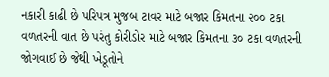નકારી કાઢી છે પરિપત્ર મુજબ ટાવર માટે બજાર કિમતના ૨૦૦ ટકા વળતરની વાત છે પરંતુ કોરીડોર માટે બજાર કિમતના ૩૦ ટકા વળતરની જોગવાઈ છે જેથી ખેડૂતોને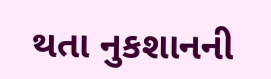થતા નુકશાનની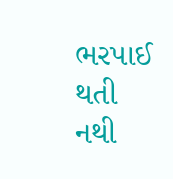ભરપાઈ થતી નથી